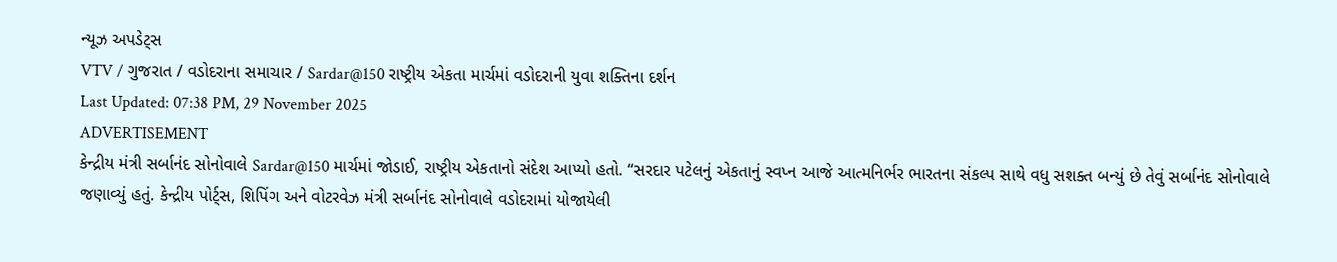ન્યૂઝ અપડેટ્સ
VTV / ગુજરાત / વડોદરાના સમાચાર / Sardar@150 રાષ્ટ્રીય એકતા માર્ચમાં વડોદરાની યુવા શક્તિના દર્શન
Last Updated: 07:38 PM, 29 November 2025
ADVERTISEMENT
કેન્દ્રીય મંત્રી સર્બાનંદ સોનોવાલે Sardar@150 માર્ચમાં જોડાઈ, રાષ્ટ્રીય એકતાનો સંદેશ આપ્યો હતો. “સરદાર પટેલનું એકતાનું સ્વપ્ન આજે આત્મનિર્ભર ભારતના સંકલ્પ સાથે વધુ સશક્ત બન્યું છે તેવું સર્બાનંદ સોનોવાલે જણાવ્યું હતું. કેન્દ્રીય પોર્ટ્સ, શિપિંગ અને વોટરવેઝ મંત્રી સર્બાનંદ સોનોવાલે વડોદરામાં યોજાયેલી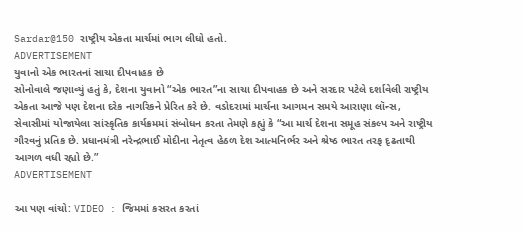Sardar@150 રાષ્ટ્રીય એકતા માર્ચમાં ભાગ લીધો હતો.
ADVERTISEMENT
યુવાનો એક ભારતનાં સાચા દીપવાહક છે
સોનોવાલે જણાવ્યું હતું કે, દેશના યુવાનો “એક ભારત”ના સાચા દીપવાહક છે અને સરદાર પટેલે દર્શાવેલી રાષ્ટ્રીય એકતા આજે પણ દેશના દરેક નાગરિકને પ્રેરિત કરે છે. વડોદરામાં માર્ચના આગમન સમયે આરાણા લૉન્સ, સેવાસીમાં યોજાયેલા સાંસ્કૃતિક કાર્યક્રમમાં સંબોધન કરતા તેમણે કહ્યું કે “આ માર્ચ દેશના સમૂહ સંકલ્પ અને રાષ્ટ્રીય ગૌરવનું પ્રતિક છે. પ્રધાનમંત્રી નરેન્દ્રભાઈ મોદીના નેતૃત્વ હેઠળ દેશ આત્મનિર્ભર અને શ્રેષ્ઠ ભારત તરફ દૃઢતાથી આગળ વધી રહ્યો છે.”
ADVERTISEMENT

આ પણ વાંચો: VIDEO : જિમમાં કસરત કરતાં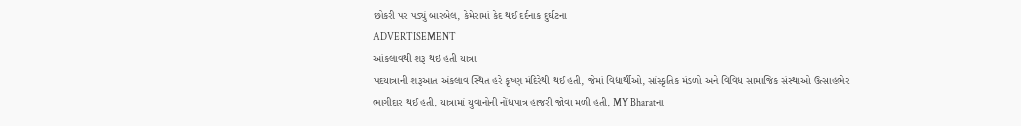છોકરી પર પડ્યું બારબેલ, કેમેરામાં કેદ થઈ દર્દનાક દુર્ઘટના
ADVERTISEMENT
આંકલાવથી શરૂ થઇ હતી યાત્રા
પદયાત્રાની શરૂઆત અંકલાવ સ્થિત હરે કૃષ્ણ મંદિરેથી થઈ હતી, જેમાં વિદ્યાર્થીઓ, સાંસ્કૃતિક મંડળો અને વિવિધ સામાજિક સંસ્થાઓ ઉત્સાહભેર ભાગીદાર થઈ હતી. યાત્રામાં યુવાનોની નોંધપાત્ર હાજરી જોવા મળી હતી. MY Bharatના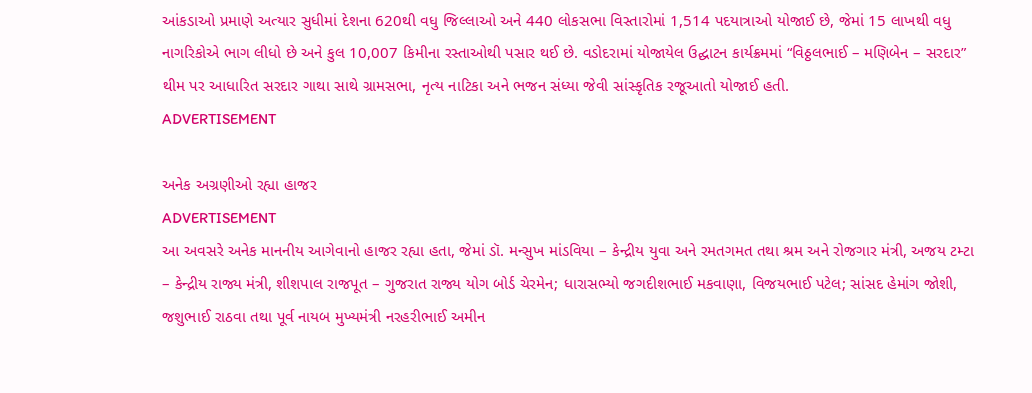આંકડાઓ પ્રમાણે અત્યાર સુધીમાં દેશના 620થી વધુ જિલ્લાઓ અને 440 લોકસભા વિસ્તારોમાં 1,514 પદયાત્રાઓ યોજાઈ છે, જેમાં 15 લાખથી વધુ નાગરિકોએ ભાગ લીધો છે અને કુલ 10,007 કિમીના રસ્તાઓથી પસાર થઈ છે. વડોદરામાં યોજાયેલ ઉદ્ઘાટન કાર્યક્રમમાં “વિઠ્ઠલભાઈ – મણિબેન – સરદાર” થીમ પર આધારિત સરદાર ગાથા સાથે ગ્રામસભા, નૃત્ય નાટિકા અને ભજન સંધ્યા જેવી સાંસ્કૃતિક રજૂઆતો યોજાઈ હતી.
ADVERTISEMENT

અનેક અગ્રણીઓ રહ્યા હાજર
ADVERTISEMENT
આ અવસરે અનેક માનનીય આગેવાનો હાજર રહ્યા હતા, જેમાં ડૉ. મન્સુખ માંડવિયા – કેન્દ્રીય યુવા અને રમતગમત તથા શ્રમ અને રોજગાર મંત્રી, અજય ટમ્ટા – કેન્દ્રીય રાજ્ય મંત્રી, શીશપાલ રાજપૂત – ગુજરાત રાજ્ય યોગ બોર્ડ ચેરમેન; ધારાસભ્યો જગદીશભાઈ મકવાણા, વિજયભાઈ પટેલ; સાંસદ હેમાંગ જોશી, જશુભાઈ રાઠવા તથા પૂર્વ નાયબ મુખ્યમંત્રી નરહરીભાઈ અમીન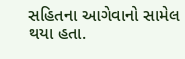સહિતના આગેવાનો સામેલ થયા હતા.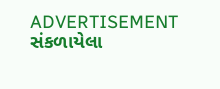ADVERTISEMENT
સંકળાયેલા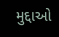મુદ્દાઓ